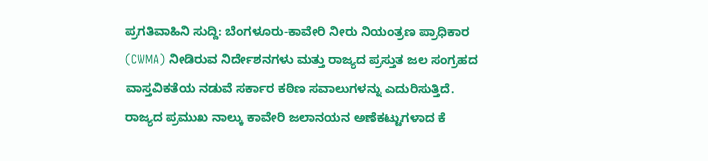ಪ್ರಗತಿವಾಹಿನಿ ಸುದ್ದಿ: ಬೆಂಗಳೂರು-ಕಾವೇರಿ ನೀರು ನಿಯಂತ್ರಣ ಪ್ರಾಧಿಕಾರ (CWMA) ನೀಡಿರುವ ನಿರ್ದೇಶನಗಳು ಮತ್ತು ರಾಜ್ಯದ ಪ್ರಸ್ತುತ ಜಲ ಸಂಗ್ರಹದ ವಾಸ್ತವಿಕತೆಯ ನಡುವೆ ಸರ್ಕಾರ ಕಠಿಣ ಸವಾಲುಗಳನ್ನು ಎದುರಿಸುತ್ತಿದೆ.
ರಾಜ್ಯದ ಪ್ರಮುಖ ನಾಲ್ಕು ಕಾವೇರಿ ಜಲಾನಯನ ಅಣೆಕಟ್ಟುಗಳಾದ ಕೆ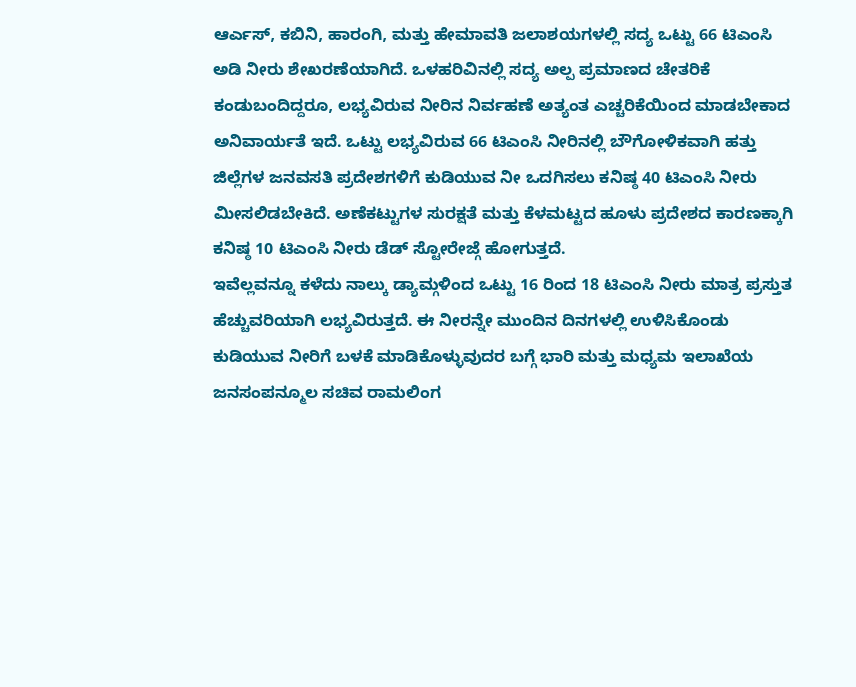ಆರ್ಎಸ್, ಕಬಿನಿ, ಹಾರಂಗಿ, ಮತ್ತು ಹೇಮಾವತಿ ಜಲಾಶಯಗಳಲ್ಲಿ ಸದ್ಯ ಒಟ್ಟು 66 ಟಿಎಂಸಿ ಅಡಿ ನೀರು ಶೇಖರಣೆಯಾಗಿದೆ. ಒಳಹರಿವಿನಲ್ಲಿ ಸದ್ಯ ಅಲ್ಪ ಪ್ರಮಾಣದ ಚೇತರಿಕೆ ಕಂಡುಬಂದಿದ್ದರೂ, ಲಭ್ಯವಿರುವ ನೀರಿನ ನಿರ್ವಹಣೆ ಅತ್ಯಂತ ಎಚ್ಚರಿಕೆಯಿಂದ ಮಾಡಬೇಕಾದ ಅನಿವಾರ್ಯತೆ ಇದೆ. ಒಟ್ಟು ಲಭ್ಯವಿರುವ 66 ಟಿಎಂಸಿ ನೀರಿನಲ್ಲಿ ಬೌಗೋಳಿಕವಾಗಿ ಹತ್ತು ಜಿಲ್ಲೆಗಳ ಜನವಸತಿ ಪ್ರದೇಶಗಳಿಗೆ ಕುಡಿಯುವ ನೀ ಒದಗಿಸಲು ಕನಿಷ್ಠ 40 ಟಿಎಂಸಿ ನೀರು ಮೀಸಲಿಡಬೇಕಿದೆ. ಅಣೆಕಟ್ಟುಗಳ ಸುರಕ್ಷತೆ ಮತ್ತು ಕೆಳಮಟ್ಟದ ಹೂಳು ಪ್ರದೇಶದ ಕಾರಣಕ್ಕಾಗಿ ಕನಿಷ್ಠ 10 ಟಿಎಂಸಿ ನೀರು ಡೆಡ್ ಸ್ಟೋರೇಜ್ಗೆ ಹೋಗುತ್ತದೆ.
ಇವೆಲ್ಲವನ್ನೂ ಕಳೆದು ನಾಲ್ಕು ಡ್ಯಾಮ್ಗಳಿಂದ ಒಟ್ಟು 16 ರಿಂದ 18 ಟಿಎಂಸಿ ನೀರು ಮಾತ್ರ ಪ್ರಸ್ತುತ ಹೆಚ್ಚುವರಿಯಾಗಿ ಲಭ್ಯವಿರುತ್ತದೆ. ಈ ನೀರನ್ನೇ ಮುಂದಿನ ದಿನಗಳಲ್ಲಿ ಉಳಿಸಿಕೊಂಡು ಕುಡಿಯುವ ನೀರಿಗೆ ಬಳಕೆ ಮಾಡಿಕೊಳ್ಳುವುದರ ಬಗ್ಗೆ ಭಾರಿ ಮತ್ತು ಮಧ್ಯಮ ಇಲಾಖೆಯ ಜನಸಂಪನ್ಮೂಲ ಸಚಿವ ರಾಮಲಿಂಗ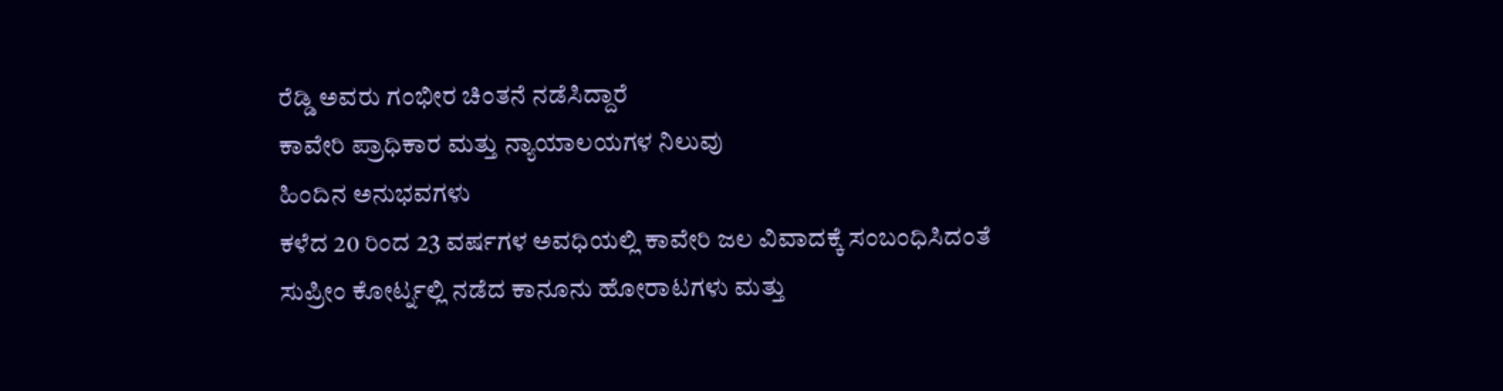ರೆಡ್ಡಿ ಅವರು ಗಂಭೀರ ಚಿಂತನೆ ನಡೆಸಿದ್ದಾರೆ
ಕಾವೇರಿ ಪ್ರಾಧಿಕಾರ ಮತ್ತು ನ್ಯಾಯಾಲಯಗಳ ನಿಲುವು
ಹಿಂದಿನ ಅನುಭವಗಳು
ಕಳೆದ 20 ರಿಂದ 23 ವರ್ಷಗಳ ಅವಧಿಯಲ್ಲಿ ಕಾವೇರಿ ಜಲ ವಿವಾದಕ್ಕೆ ಸಂಬಂಧಿಸಿದಂತೆ ಸುಪ್ರೀಂ ಕೋರ್ಟ್ನಲ್ಲಿ ನಡೆದ ಕಾನೂನು ಹೋರಾಟಗಳು ಮತ್ತು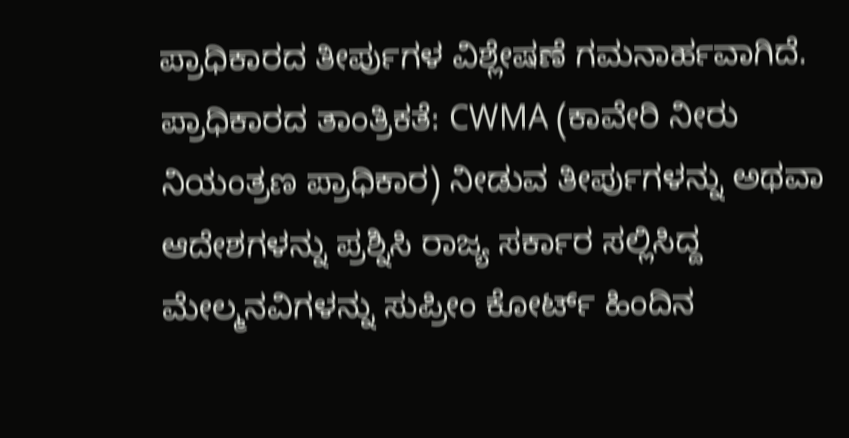ಪ್ರಾಧಿಕಾರದ ತೀರ್ಪುಗಳ ವಿಶ್ಲೇಷಣೆ ಗಮನಾರ್ಹವಾಗಿದೆ.
ಪ್ರಾಧಿಕಾರದ ತಾಂತ್ರಿಕತೆ: CWMA (ಕಾವೇರಿ ನೀರು ನಿಯಂತ್ರಣ ಪ್ರಾಧಿಕಾರ) ನೀಡುವ ತೀರ್ಪುಗಳನ್ನು ಅಥವಾ ಆದೇಶಗಳನ್ನು ಪ್ರಶ್ನಿಸಿ ರಾಜ್ಯ ಸರ್ಕಾರ ಸಲ್ಲಿಸಿದ್ದ ಮೇಲ್ಮನವಿಗಳನ್ನು ಸುಪ್ರೀಂ ಕೋರ್ಟ್ ಹಿಂದಿನ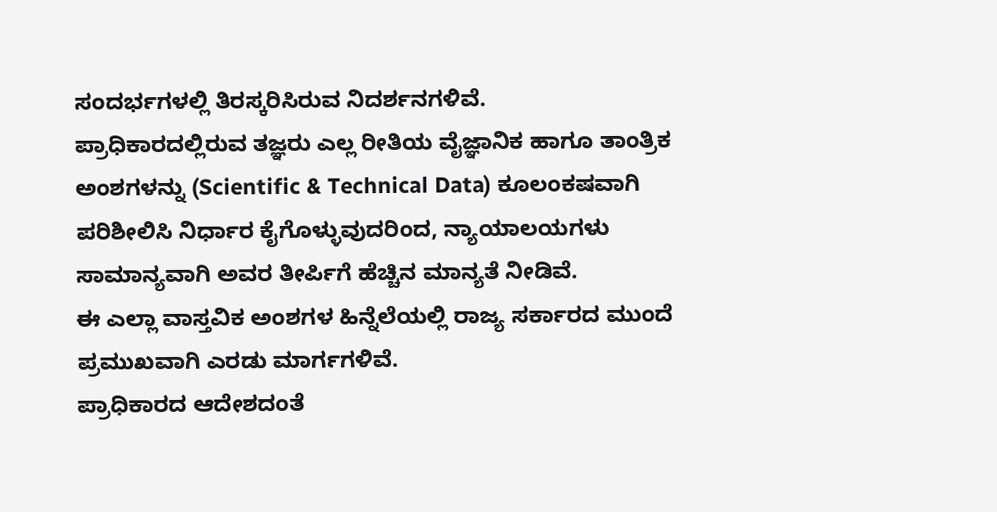ಸಂದರ್ಭಗಳಲ್ಲಿ ತಿರಸ್ಕರಿಸಿರುವ ನಿದರ್ಶನಗಳಿವೆ.
ಪ್ರಾಧಿಕಾರದಲ್ಲಿರುವ ತಜ್ಞರು ಎಲ್ಲ ರೀತಿಯ ವೈಜ್ಞಾನಿಕ ಹಾಗೂ ತಾಂತ್ರಿಕ ಅಂಶಗಳನ್ನು (Scientific & Technical Data) ಕೂಲಂಕಷವಾಗಿ ಪರಿಶೀಲಿಸಿ ನಿರ್ಧಾರ ಕೈಗೊಳ್ಳುವುದರಿಂದ, ನ್ಯಾಯಾಲಯಗಳು ಸಾಮಾನ್ಯವಾಗಿ ಅವರ ತೀರ್ಪಿಗೆ ಹೆಚ್ಚಿನ ಮಾನ್ಯತೆ ನೀಡಿವೆ.
ಈ ಎಲ್ಲಾ ವಾಸ್ತವಿಕ ಅಂಶಗಳ ಹಿನ್ನೆಲೆಯಲ್ಲಿ ರಾಜ್ಯ ಸರ್ಕಾರದ ಮುಂದೆ ಪ್ರಮುಖವಾಗಿ ಎರಡು ಮಾರ್ಗಗಳಿವೆ.
ಪ್ರಾಧಿಕಾರದ ಆದೇಶದಂತೆ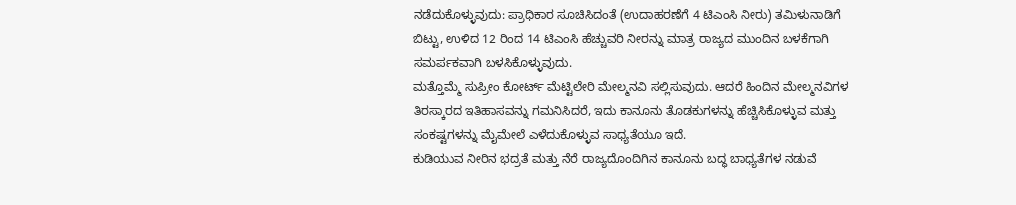ನಡೆದುಕೊಳ್ಳುವುದು: ಪ್ರಾಧಿಕಾರ ಸೂಚಿಸಿದಂತೆ (ಉದಾಹರಣೆಗೆ 4 ಟಿಎಂಸಿ ನೀರು) ತಮಿಳುನಾಡಿಗೆ ಬಿಟ್ಟು, ಉಳಿದ 12 ರಿಂದ 14 ಟಿಎಂಸಿ ಹೆಚ್ಚುವರಿ ನೀರನ್ನು ಮಾತ್ರ ರಾಜ್ಯದ ಮುಂದಿನ ಬಳಕೆಗಾಗಿ ಸಮರ್ಪಕವಾಗಿ ಬಳಸಿಕೊಳ್ಳುವುದು.
ಮತ್ತೊಮ್ಮೆ ಸುಪ್ರೀಂ ಕೋರ್ಟ್ ಮೆಟ್ಟಿಲೇರಿ ಮೇಲ್ಮನವಿ ಸಲ್ಲಿಸುವುದು. ಆದರೆ ಹಿಂದಿನ ಮೇಲ್ಮನವಿಗಳ ತಿರಸ್ಕಾರದ ಇತಿಹಾಸವನ್ನು ಗಮನಿಸಿದರೆ, ಇದು ಕಾನೂನು ತೊಡಕುಗಳನ್ನು ಹೆಚ್ಚಿಸಿಕೊಳ್ಳುವ ಮತ್ತು ಸಂಕಷ್ಟಗಳನ್ನು ಮೈಮೇಲೆ ಎಳೆದುಕೊಳ್ಳುವ ಸಾಧ್ಯತೆಯೂ ಇದೆ.
ಕುಡಿಯುವ ನೀರಿನ ಭದ್ರತೆ ಮತ್ತು ನೆರೆ ರಾಜ್ಯದೊಂದಿಗಿನ ಕಾನೂನು ಬದ್ಧ ಬಾಧ್ಯತೆಗಳ ನಡುವೆ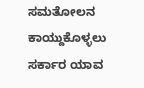ಸಮತೋಲನ ಕಾಯ್ದುಕೊಳ್ಳಲು ಸರ್ಕಾರ ಯಾವ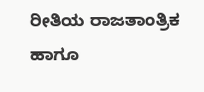ರೀತಿಯ ರಾಜತಾಂತ್ರಿಕ ಹಾಗೂ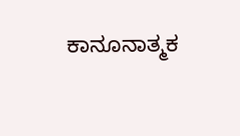ಕಾನೂನಾತ್ಮಕ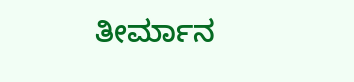ತೀರ್ಮಾನ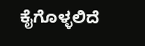ಕೈಗೊಳ್ಳಲಿದೆ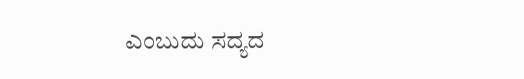ಎಂಬುದು ಸದ್ಯದ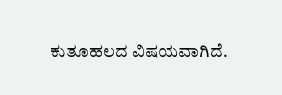ಕುತೂಹಲದ ವಿಷಯವಾಗಿದೆ.